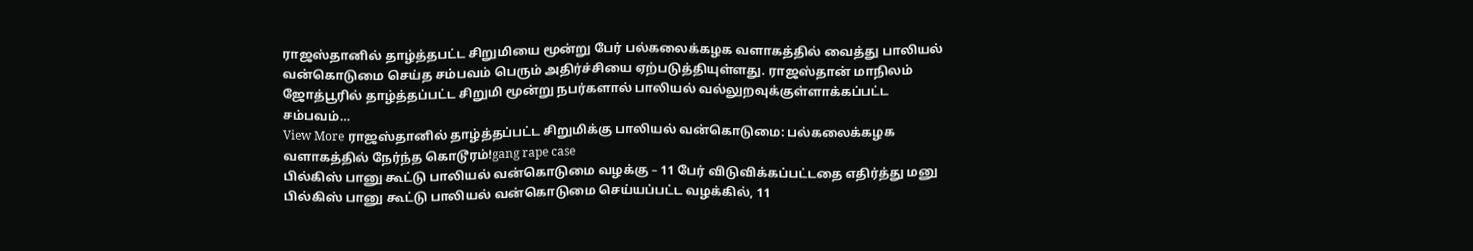ராஜஸ்தானில் தாழ்த்தபட்ட சிறுமியை மூன்று பேர் பல்கலைக்கழக வளாகத்தில் வைத்து பாலியல் வன்கொடுமை செய்த சம்பவம் பெரும் அதிர்ச்சியை ஏற்படுத்தியுள்ளது. ராஜஸ்தான் மாநிலம் ஜோத்பூரில் தாழ்த்தப்பட்ட சிறுமி மூன்று நபர்களால் பாலியல் வல்லுறவுக்குள்ளாக்கப்பட்ட சம்பவம்…
View More ராஜஸ்தானில் தாழ்த்தப்பட்ட சிறுமிக்கு பாலியல் வன்கொடுமை: பல்கலைக்கழக வளாகத்தில் நேர்ந்த கொடூரம்!gang rape case
பில்கிஸ் பானு கூட்டு பாலியல் வன்கொடுமை வழக்கு – 11 பேர் விடுவிக்கப்பட்டதை எதிர்த்து மனு
பில்கிஸ் பானு கூட்டு பாலியல் வன்கொடுமை செய்யப்பட்ட வழக்கில், 11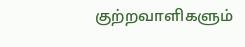குற்றவாளிகளும்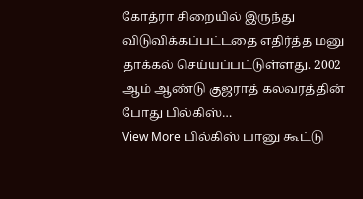கோத்ரா சிறையில் இருந்து விடுவிக்கப்பட்டதை எதிர்த்த மனு தாக்கல் செய்யப்பட்டுள்ளது. 2002 ஆம் ஆண்டு குஜராத் கலவரத்தின் போது பில்கிஸ்…
View More பில்கிஸ் பானு கூட்டு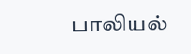பாலியல்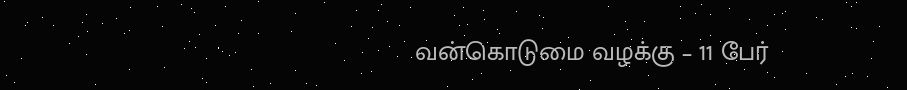வன்கொடுமை வழக்கு – 11 பேர்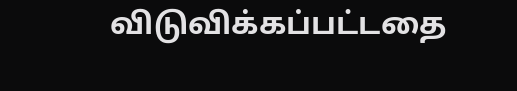விடுவிக்கப்பட்டதை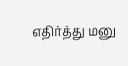எதிர்த்து மனு